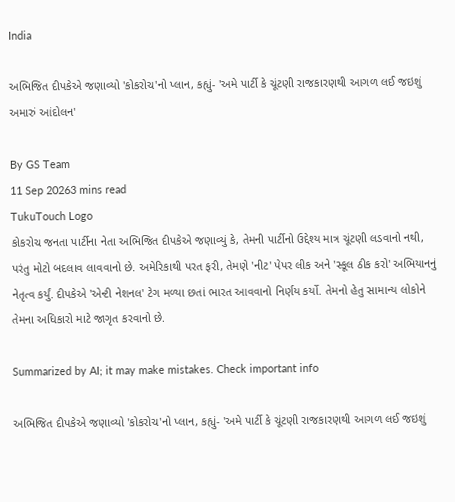India

અભિજિત દીપકેએ જણાવ્યો 'કોકરોચ'નો પ્લાન, કહ્યું- 'અમે પાર્ટી કે ચૂંટણી રાજકારણથી આગળ લઈ જઇશું અમારું આંદોલન'

By GS Team
11 Sep 20263 mins read
TukuTouch Logo
કોકરોચ જનતા પાર્ટીના નેતા અભિજિત દીપકેએ જણાવ્યું કે, તેમની પાર્ટીનો ઉદ્દેશ્ય માત્ર ચૂંટણી લડવાનો નથી, પરંતુ મોટો બદલાવ લાવવાનો છે. અમેરિકાથી પરત ફરી, તેમણે 'નીટ' પેપર લીક અને 'સ્કૂલ ઠીક કરો' અભિયાનનું નેતૃત્વ કર્યું. દીપકેએ 'એન્ટી નેશનલ' ટેગ મળ્યા છતાં ભારત આવવાનો નિર્ણય કર્યો. તેમનો હેતુ સામાન્ય લોકોને તેમના અધિકારો માટે જાગૃત કરવાનો છે.

Summarized by AI; it may make mistakes. Check important info

અભિજિત દીપકેએ જણાવ્યો 'કોકરોચ'નો પ્લાન, કહ્યું- 'અમે પાર્ટી કે ચૂંટણી રાજકારણથી આગળ લઈ જઇશું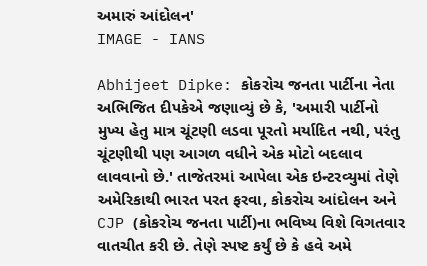અમારું આંદોલન'
IMAGE - IANS

Abhijeet Dipke: કોકરોચ જનતા પાર્ટીના નેતા અભિજિત દીપકેએ જણાવ્યું છે કે, 'અમારી પાર્ટીનો મુખ્ય હેતુ માત્ર ચૂંટણી લડવા પૂરતો મર્યાદિત નથી, પરંતુ ચૂંટણીથી પણ આગળ વધીને એક મોટો બદલાવ લાવવાનો છે.' તાજેતરમાં આપેલા એક ઇન્ટરવ્યુમાં તેણે અમેરિકાથી ભારત પરત ફરવા, કોકરોચ આંદોલન અને CJP (કોકરોચ જનતા પાર્ટી)ના ભવિષ્ય વિશે વિગતવાર વાતચીત કરી છે. તેણે સ્પષ્ટ કર્યું છે કે હવે અમે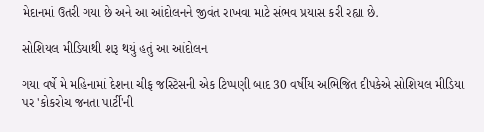મેદાનમાં ઉતરી ગયા છે અને આ આંદોલનને જીવંત રાખવા માટે સંભવ પ્રયાસ કરી રહ્યા છે.

સોશિયલ મીડિયાથી શરૂ થયું હતું આ આંદોલન

ગયા વર્ષે મે મહિનામાં દેશના ચીફ જસ્ટિસની એક ટિપ્પણી બાદ 30 વર્ષીય અભિજિત દીપકેએ સોશિયલ મીડિયા પર 'કોકરોચ જનતા પાર્ટી'ની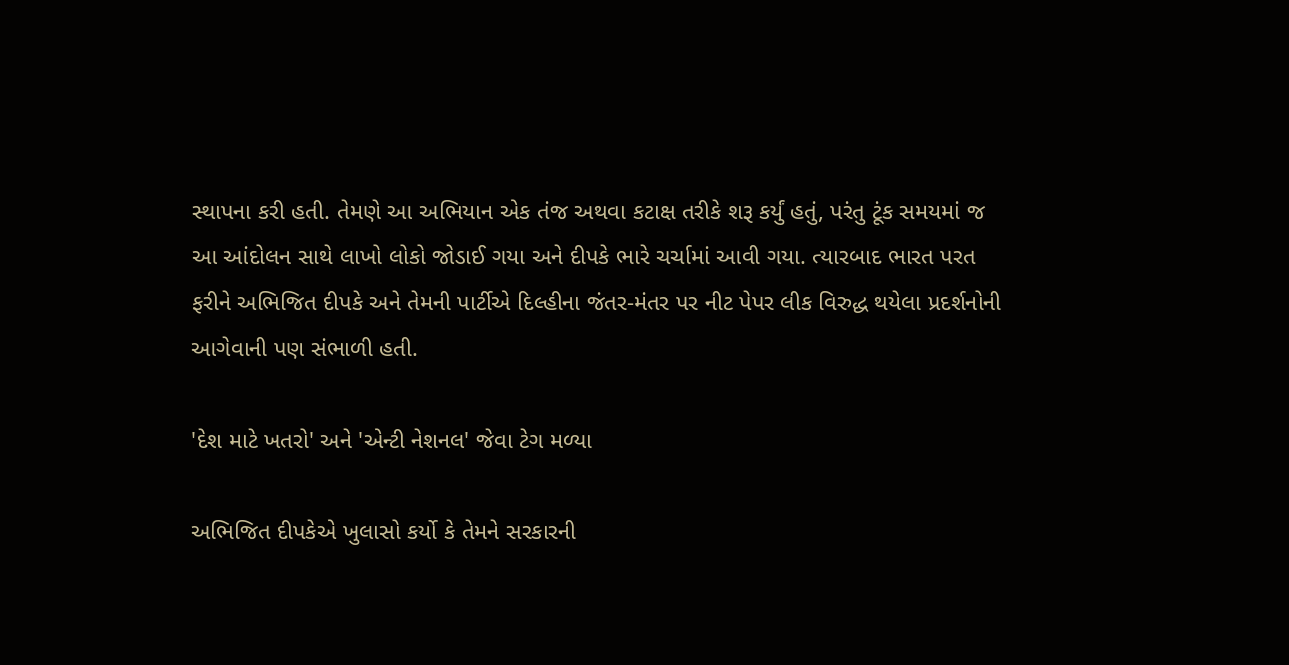સ્થાપના કરી હતી. તેમણે આ અભિયાન એક તંજ અથવા કટાક્ષ તરીકે શરૂ કર્યું હતું, પરંતુ ટૂંક સમયમાં જ આ આંદોલન સાથે લાખો લોકો જોડાઈ ગયા અને દીપકે ભારે ચર્ચામાં આવી ગયા. ત્યારબાદ ભારત પરત ફરીને અભિજિત દીપકે અને તેમની પાર્ટીએ દિલ્હીના જંતર-મંતર પર નીટ પેપર લીક વિરુદ્ધ થયેલા પ્રદર્શનોની આગેવાની પણ સંભાળી હતી.

'દેશ માટે ખતરો' અને 'એન્ટી નેશનલ' જેવા ટેગ મળ્યા

અભિજિત દીપકેએ ખુલાસો કર્યો કે તેમને સરકારની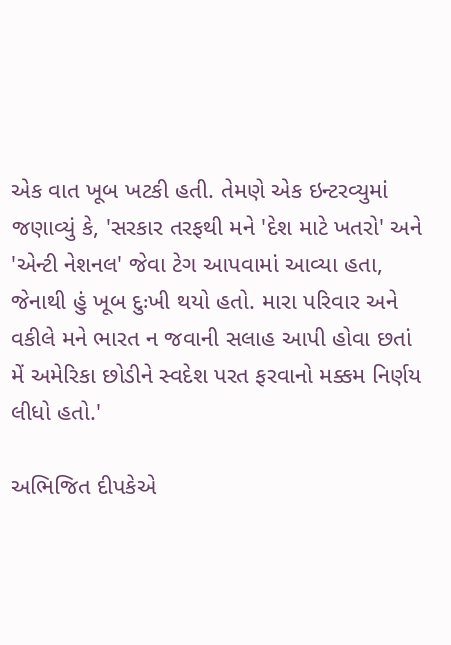એક વાત ખૂબ ખટકી હતી. તેમણે એક ઇન્ટરવ્યુમાં જણાવ્યું કે, 'સરકાર તરફથી મને 'દેશ માટે ખતરો' અને 'એન્ટી નેશનલ' જેવા ટેગ આપવામાં આવ્યા હતા, જેનાથી હું ખૂબ દુઃખી થયો હતો. મારા પરિવાર અને વકીલે મને ભારત ન જવાની સલાહ આપી હોવા છતાં મેં અમેરિકા છોડીને સ્વદેશ પરત ફરવાનો મક્કમ નિર્ણય લીધો હતો.'

અભિજિત દીપકેએ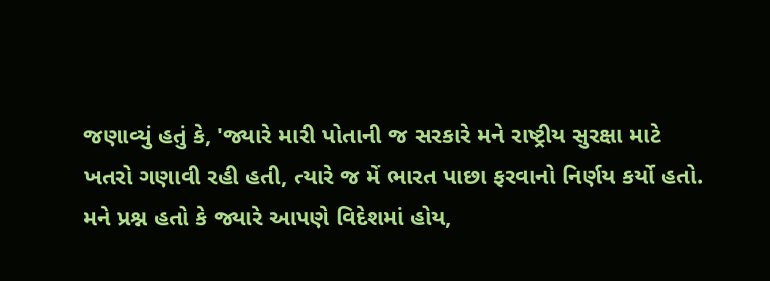જણાવ્યું હતું કે, 'જ્યારે મારી પોતાની જ સરકારે મને રાષ્ટ્રીય સુરક્ષા માટે ખતરો ગણાવી રહી હતી, ત્યારે જ મેં ભારત પાછા ફરવાનો નિર્ણય કર્યો હતો. મને પ્રશ્ન હતો કે જ્યારે આપણે વિદેશમાં હોય,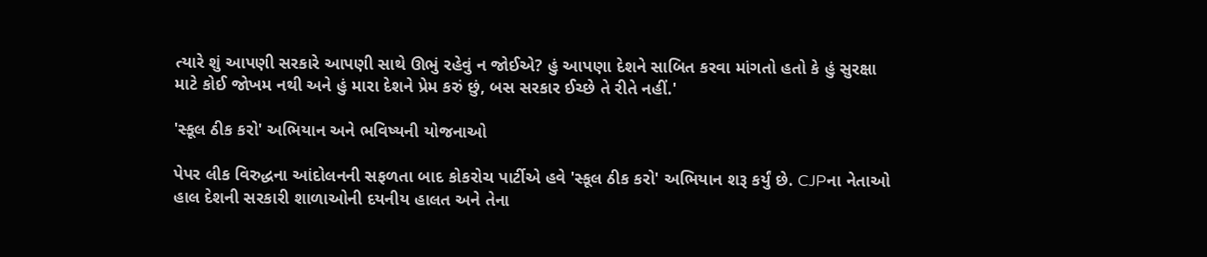ત્યારે શું આપણી સરકારે આપણી સાથે ઊભું રહેવું ન જોઈએ? હું આપણા દેશને સાબિત કરવા માંગતો હતો કે હું સુરક્ષા માટે કોઈ જોખમ નથી અને હું મારા દેશને પ્રેમ કરું છું, બસ સરકાર ઈચ્છે તે રીતે નહીં.'

'સ્કૂલ ઠીક કરો' અભિયાન અને ભવિષ્યની યોજનાઓ

પેપર લીક વિરુદ્ધના આંદોલનની સફળતા બાદ કોકરોચ પાર્ટીએ હવે 'સ્કૂલ ઠીક કરો' અભિયાન શરૂ કર્યું છે. CJPના નેતાઓ હાલ દેશની સરકારી શાળાઓની દયનીય હાલત અને તેના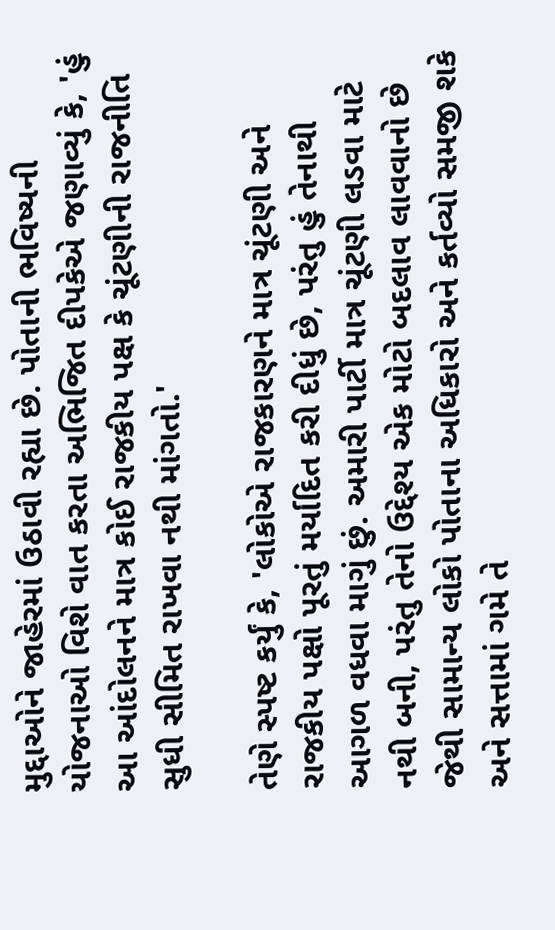મુદ્દાઓને જાહેરમાં ઉઠાવી રહ્યા છે. પોતાની ભવિષ્યની યોજનાઓ વિશે વાત કરતા અભિજિત દીપકેએ જણાવ્યું કે, 'હું આ આંદોલનને માત્ર કોઈ રાજકીય પક્ષ કે ચૂંટણીની રાજનીતિ સુધી સીમિત રાખવા નથી માંગતો.'

તેણે સ્પષ્ટ કર્યું કે, 'લોકોએ રાજકારણને માત્ર ચૂંટણી અને રાજકીય પક્ષો પૂરતું મર્યાદિત કરી દીધું છે, પરંતુ હું તેનાથી આગળ વધવા માગું છું. અમારી પાર્ટી માત્ર ચૂંટણી લડવા માટે નથી બની, પરંતુ તેનો ઉદ્દેશ્ય એક મોટો બદલાવ લાવવાનો છે જેથી સામાન્ય લોકો પોતાના અધિકારો અને કર્તવ્યો સમજી શકે અને સત્તામાં ગમે તે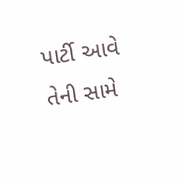પાર્ટી આવે તેની સામે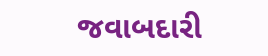જવાબદારી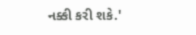નક્કી કરી શકે.'